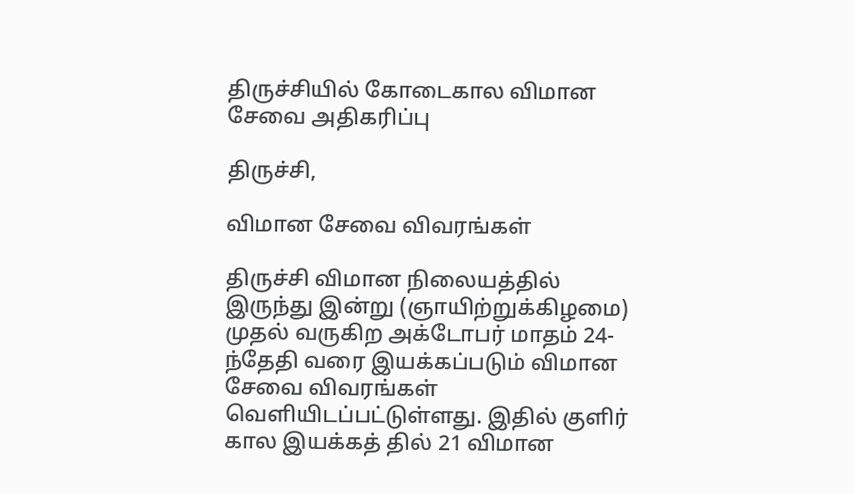திருச்சியில் கோடைகால விமான சேவை அதிகரிப்பு

திருச்சி,

விமான சேவை விவரங்கள்

திருச்சி விமான நிலையத்தில் இருந்து இன்று (ஞாயிற்றுக்கிழமை) முதல் வருகிற அக்டோபர் மாதம் 24-ந்தேதி வரை இயக்கப்படும் விமான சேவை விவரங்கள் வெளியிடப்பட்டுள்ளது. இதில் குளிர் கால இயக்கத் தில் 21 விமான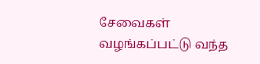சேவைகள் வழங்கப்பட்டு வந்த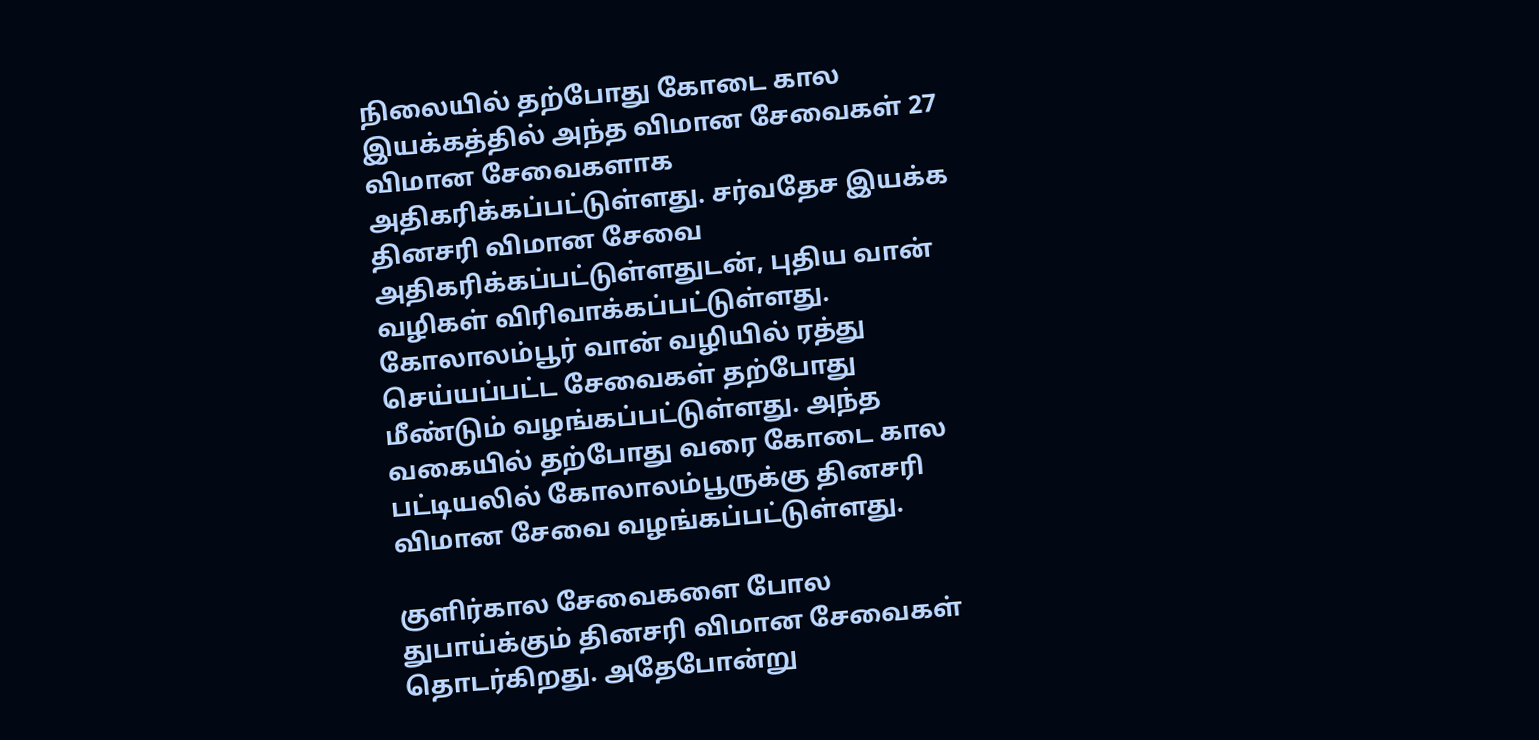நிலையில் தற்போது கோடை கால இயக்கத்தில் அந்த விமான சேவைகள் 27 விமான சேவைகளாக அதிகரிக்கப்பட்டுள்ளது. சர்வதேச இயக்க தினசரி விமான சேவை அதிகரிக்கப்பட்டுள்ளதுடன், புதிய வான் வழிகள் விரிவாக்கப்பட்டுள்ளது. கோலாலம்பூர் வான் வழியில் ரத்து செய்யப்பட்ட சேவைகள் தற்போது மீண்டும் வழங்கப்பட்டுள்ளது. அந்த வகையில் தற்போது வரை கோடை கால பட்டியலில் கோலாலம்பூருக்கு தினசரி விமான சேவை வழங்கப்பட்டுள்ளது.

குளிர்கால சேவைகளை போல துபாய்க்கும் தினசரி விமான சேவைகள் தொடர்கிறது. அதேபோன்று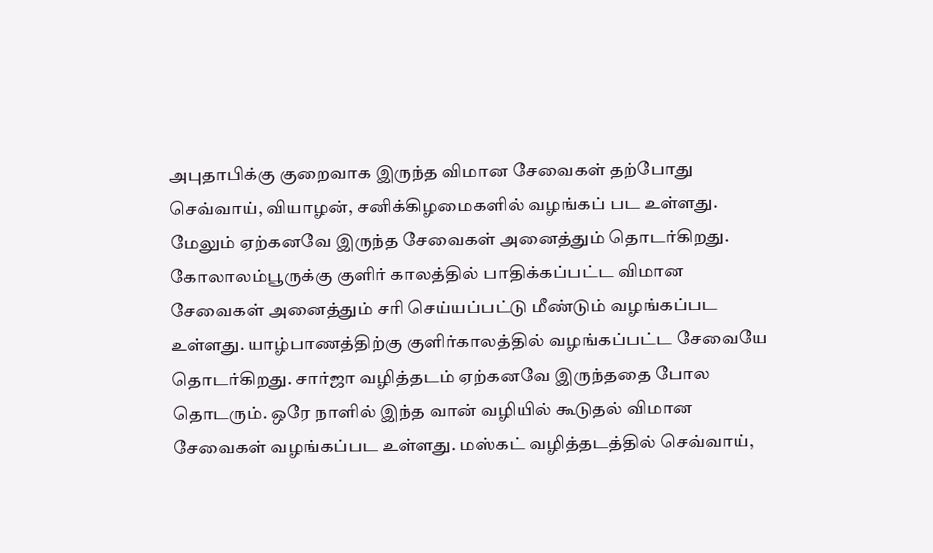அபுதாபிக்கு குறைவாக இருந்த விமான சேவைகள் தற்போது செவ்வாய், வியாழன், சனிக்கிழமைகளில் வழங்கப் பட உள்ளது. மேலும் ஏற்கனவே இருந்த சேவைகள் அனைத்தும் தொடர்கிறது. கோலாலம்பூருக்கு குளிர் காலத்தில் பாதிக்கப்பட்ட விமான சேவைகள் அனைத்தும் சரி செய்யப்பட்டு மீண்டும் வழங்கப்பட உள்ளது. யாழ்பாணத்திற்கு குளிர்காலத்தில் வழங்கப்பட்ட சேவையே தொடர்கிறது. சார்ஜா வழித்தடம் ஏற்கனவே இருந்ததை போல தொடரும். ஒரே நாளில் இந்த வான் வழியில் கூடுதல் விமான சேவைகள் வழங்கப்பட உள்ளது. மஸ்கட் வழித்தடத்தில் செவ்வாய்,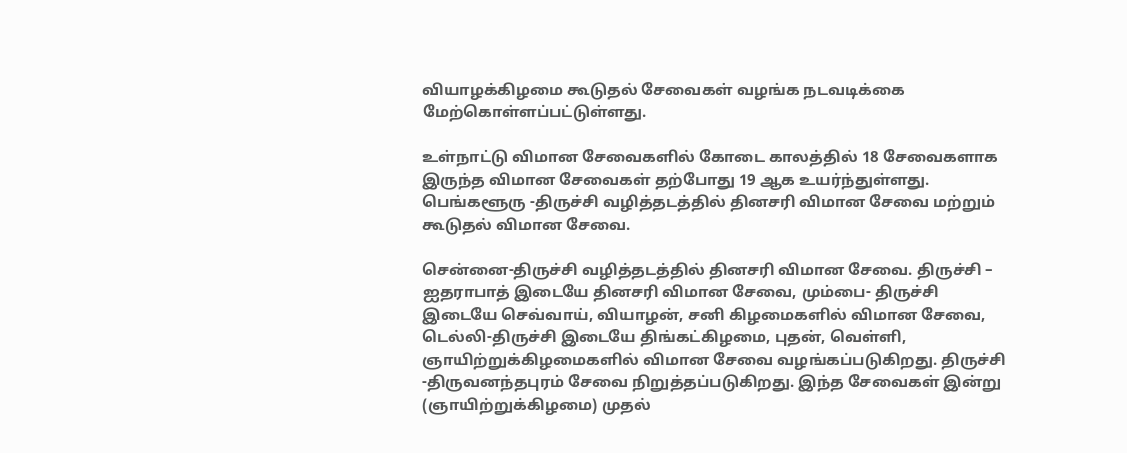வியாழக்கிழமை கூடுதல் சேவைகள் வழங்க நடவடிக்கை மேற்கொள்ளப்பட்டுள்ளது.

உள்நாட்டு விமான சேவைகளில் கோடை காலத்தில் 18 சேவைகளாக இருந்த விமான சேவைகள் தற்போது 19 ஆக உயர்ந்துள்ளது. பெங்களூரு -திருச்சி வழித்தடத்தில் தினசரி விமான சேவை மற்றும் கூடுதல் விமான சேவை.

சென்னை-திருச்சி வழித்தடத்தில் தினசரி விமான சேவை. திருச்சி – ஐதராபாத் இடையே தினசரி விமான சேவை, மும்பை- திருச்சி இடையே செவ்வாய், வியாழன், சனி கிழமைகளில் விமான சேவை, டெல்லி-திருச்சி இடையே திங்கட்கிழமை, புதன், வெள்ளி, ஞாயிற்றுக்கிழமைகளில் விமான சேவை வழங்கப்படுகிறது. திருச்சி -திருவனந்தபுரம் சேவை நிறுத்தப்படுகிறது. இந்த சேவைகள் இன்று (ஞாயிற்றுக்கிழமை) முதல்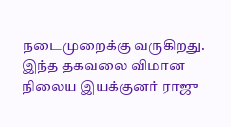நடைமுறைக்கு வருகிறது. இந்த தகவலை விமான நிலைய இயக்குனர் ராஜு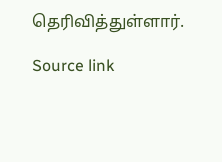தெரிவித்துள்ளார்.

Source link